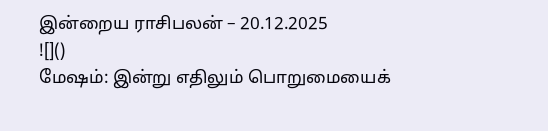இன்றைய ராசிபலன் – 20.12.2025
![]()
மேஷம்: இன்று எதிலும் பொறுமையைக்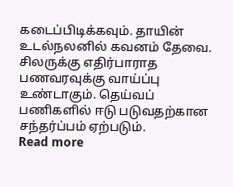கடைப்பிடிக்கவும். தாயின் உடல்நலனில் கவனம் தேவை. சிலருக்கு எதிர்பாராத பணவரவுக்கு வாய்ப்பு உண்டாகும். தெய்வப் பணிகளில் ஈடு படுவதற்கான சந்தர்ப்பம் ஏற்படும்.
Read more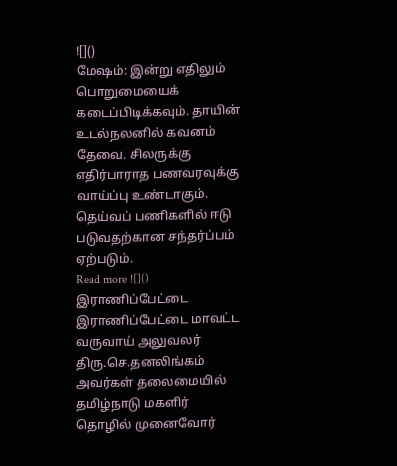![]()
மேஷம்: இன்று எதிலும் பொறுமையைக் கடைப்பிடிக்கவும். தாயின் உடல்நலனில் கவனம் தேவை. சிலருக்கு எதிர்பாராத பணவரவுக்கு வாய்ப்பு உண்டாகும். தெய்வப் பணிகளில் ஈடு படுவதற்கான சந்தர்ப்பம் ஏற்படும்.
Read more ![]()
இராணிப்பேட்டை இராணிப்பேட்டை மாவட்ட வருவாய் அலுவலர் திரு.செ.தனலிங்கம் அவர்கள் தலைமையில் தமிழ்நாடு மகளிர் தொழில் முனைவோர்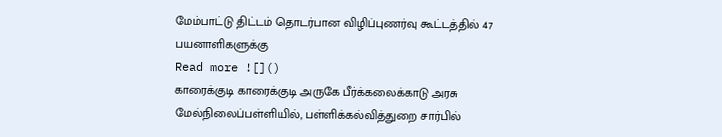மேம்பாட்டு திட்டம் தொடர்பான விழிப்புணர்வு கூட்டத்தில் 47 பயனாளிகளுக்கு
Read more ![]()
காரைக்குடி காரைக்குடி அருகே பீர்க்கலைக்காடு அரசு மேல்நிலைப்பள்ளியில், பள்ளிக்கல்வித்துறை சார்பில்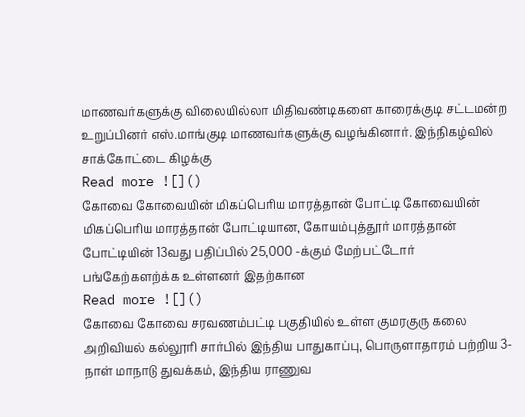மாணவர்களுக்கு விலையில்லா மிதிவண்டிகளை காரைக்குடி சட்டமன்ற உறுப்பினர் எஸ்.மாங்குடி மாணவர்களுக்கு வழங்கினார். இந்நிகழ்வில் சாக்கோட்டை கிழக்கு
Read more ![]()
கோவை கோவையின் மிகப்பெரிய மாரத்தான் போட்டி கோவையின் மிகப்பெரிய மாரத்தான் போட்டியான, கோயம்புத்தூர் மாரத்தான் போட்டியின் 13வது பதிப்பில் 25,000 -க்கும் மேற்பட்டோர் பங்கேற்களற்க்க உள்ளனர் இதற்கான
Read more ![]()
கோவை கோவை சரவணம்பட்டி பகுதியில் உள்ள குமரகுரு கலை அறிவியல் கல்லூரி சார்பில் இந்திய பாதுகாப்பு, பொருளாதாரம் பற்றிய 3-நாள் மாநாடு துவக்கம், இந்திய ராணுவ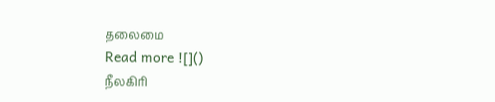தலைமை
Read more ![]()
நீலகிரி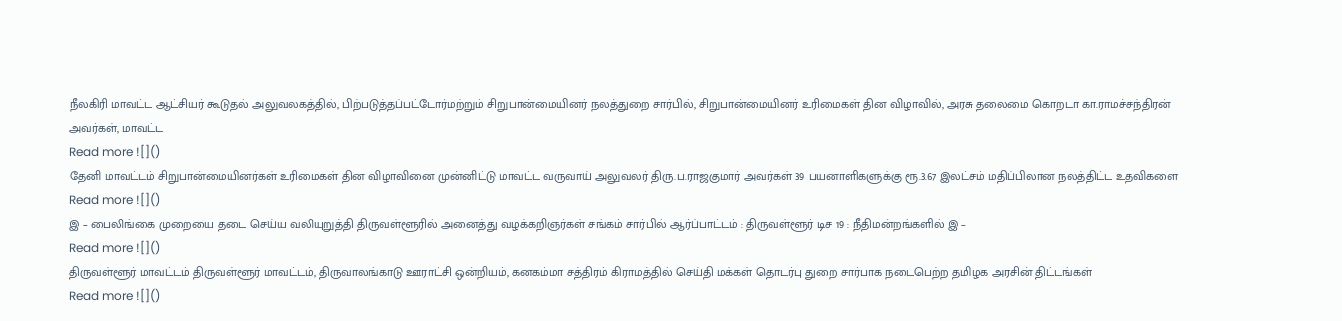நீலகிரி மாவட்ட ஆட்சியர் கூடுதல் அலுவலகத்தில், பிற்படுத்தப்பட்டோர்மற்றும் சிறுபான்மையினர் நலத்துறை சார்பில், சிறுபான்மையினர் உரிமைகள் தின விழாவில், அரசு தலைமை கொறடா கா.ராமச்சந்திரன் அவர்கள், மாவட்ட
Read more ![]()
தேனி மாவட்டம் சிறுபான்மையினர்கள் உரிமைகள் தின விழாவினை முன்னிட்டு மாவட்ட வருவாய் அலுவலர் திரு.ப.ராஜகுமார் அவர்கள் 39 பயனாளிகளுக்கு ரூ.3.67 இலட்சம் மதிப்பிலான நலத்திட்ட உதவிகளை
Read more ![]()
இ – பைலிங்கை முறையை தடை செய்ய வலியுறுத்தி திருவள்ளூரில் அனைத்து வழக்கறிஞர்கள் சங்கம் சார்பில் ஆர்ப்பாட்டம் : திருவள்ளூர் டிச 19 : நீதிமன்றங்களில் இ –
Read more ![]()
திருவள்ளூர் மாவட்டம் திருவள்ளூர் மாவட்டம், திருவாலங்காடு ஊராட்சி ஒன்றியம், கனகம்மா சத்திரம் கிராமத்தில் செய்தி மக்கள் தொடர்பு துறை சார்பாக நடைபெற்ற தமிழக அரசின் திட்டங்கள்
Read more ![]()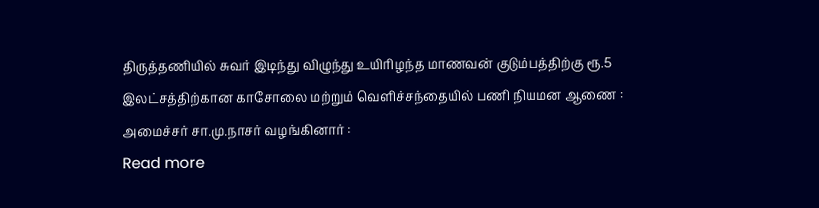திருத்தணியில் சுவர் இடிந்து விழுந்து உயிரிழந்த மாணவன் குடும்பத்திற்கு ரூ.5 இலட்சத்திற்கான காசோலை மற்றும் வெளிச்சந்தையில் பணி நியமன ஆணை : அமைச்சர் சா.மு.நாசர் வழங்கினார் :
Read more